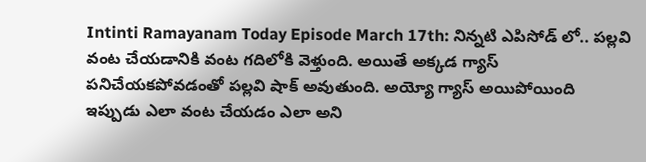Intinti Ramayanam Today Episode March 17th: నిన్నటి ఎపిసోడ్ లో.. పల్లవి వంట చేయడానికి వంట గదిలోకి వెళ్తుంది. అయితే అక్కడ గ్యాస్ పనిచేయకపోవడంతో పల్లవి షాక్ అవుతుంది. అయ్యో గ్యాస్ అయిపోయింది ఇప్పుడు ఎలా వంట చేయడం ఎలా అని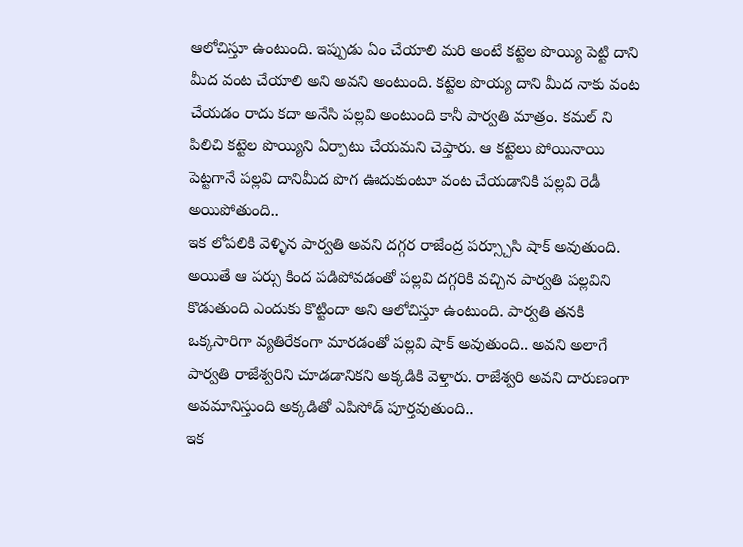ఆలోచిస్తూ ఉంటుంది. ఇప్పుడు ఏం చేయాలి మరి అంటే కట్టెల పొయ్యి పెట్టి దాని మీద వంట చేయాలి అని అవని అంటుంది. కట్టెల పొయ్య దాని మీద నాకు వంట చేయడం రాదు కదా అనేసి పల్లవి అంటుంది కానీ పార్వతి మాత్రం. కమల్ ని పిలిచి కట్టెల పొయ్యిని ఏర్పాటు చేయమని చెప్తారు. ఆ కట్టెలు పోయినాయి పెట్టగానే పల్లవి దానిమీద పొగ ఊదుకుంటూ వంట చేయడానికి పల్లవి రెడీ అయిపోతుంది..
ఇక లోపలికి వెళ్ళిన పార్వతి అవని దగ్గర రాజేంద్ర పర్స్చూసి షాక్ అవుతుంది. అయితే ఆ పర్సు కింద పడిపోవడంతో పల్లవి దగ్గరికి వచ్చిన పార్వతి పల్లవిని కొడుతుంది ఎందుకు కొట్టిందా అని ఆలోచిస్తూ ఉంటుంది. పార్వతి తనకి ఒక్కసారిగా వ్యతిరేకంగా మారడంతో పల్లవి షాక్ అవుతుంది.. అవని అలాగే పార్వతి రాజేశ్వరిని చూడడానికని అక్కడికి వెళ్తారు. రాజేశ్వరి అవని దారుణంగా అవమానిస్తుంది అక్కడితో ఎపిసోడ్ పూర్తవుతుంది..
ఇక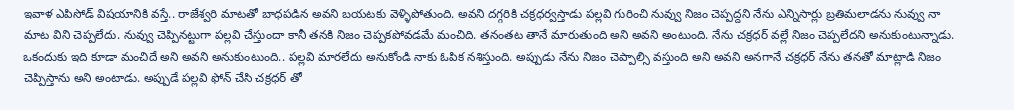ఇవాళ ఎపిసోడ్ విషయానికి వస్తే.. రాజేశ్వరి మాటతో బాధపడిన అవని బయటకు వెళ్ళిపోతుంది. అవని దగ్గరికి చక్రధర్వస్తాడు పల్లవి గురించి నువ్వు నిజం చెప్పద్దని నేను ఎన్నిసార్లు బ్రతిమలాడను నువ్వు నా మాట విని చెప్పలేదు. నువ్వు చెప్పినట్టుగా పల్లవి చేస్తుందా కానీ తనకి నిజం చెప్పకపోవడమే మంచిది. తనంతట తానే మారుతుంది అని అవని అంటుంది. నేను చక్రధర్ వల్లే నిజం చెప్పలేదని అనుకుంటున్నాడు. ఒకందుకు ఇది కూడా మంచిదే అని అవని అనుకుంటుంది.. పల్లవి మారలేదు అనుకోండి నాకు ఓపిక నశిస్తుంది. అప్పుడు నేను నిజం చెప్పాల్సి వస్తుంది అని అవని అనగానే చక్రధర్ నేను తనతో మాట్లాడి నిజం చెప్పిస్తాను అని అంటాడు. అప్పుడే పల్లవి ఫోన్ చేసి చక్రధర్ తో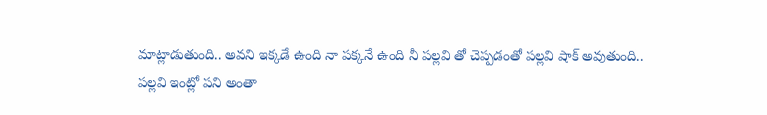మాట్లాడుతుంది.. అవని ఇక్కడే ఉంది నా పక్కనే ఉంది నీ పల్లవి తో చెప్పడంతో పల్లవి షాక్ అవుతుంది..
పల్లవి ఇంట్లో పని అంతా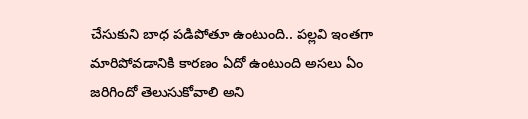చేసుకుని బాధ పడిపోతూ ఉంటుంది.. పల్లవి ఇంతగా మారిపోవడానికి కారణం ఏదో ఉంటుంది అసలు ఏం జరిగిందో తెలుసుకోవాలి అని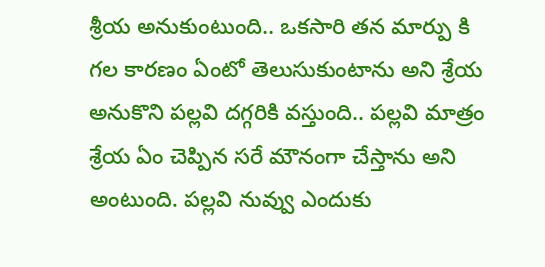శ్రీయ అనుకుంటుంది.. ఒకసారి తన మార్పు కి గల కారణం ఏంటో తెలుసుకుంటాను అని శ్రేయ అనుకొని పల్లవి దగ్గరికి వస్తుంది.. పల్లవి మాత్రం శ్రేయ ఏం చెప్పిన సరే మౌనంగా చేస్తాను అని అంటుంది. పల్లవి నువ్వు ఎందుకు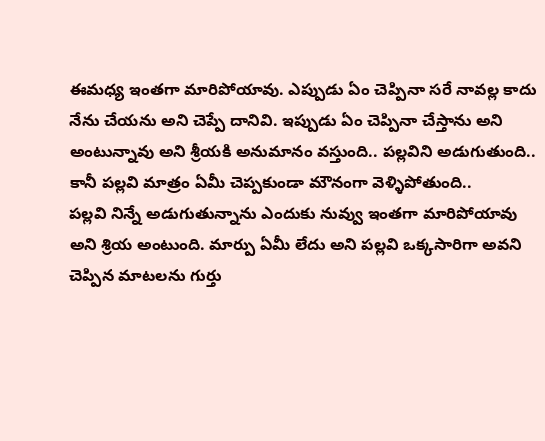ఈమధ్య ఇంతగా మారిపోయావు. ఎప్పుడు ఏం చెప్పినా సరే నావల్ల కాదు నేను చేయను అని చెప్పే దానివి. ఇప్పుడు ఏం చెప్పినా చేస్తాను అని అంటున్నావు అని శ్రీయకి అనుమానం వస్తుంది.. పల్లవిని అడుగుతుంది.. కానీ పల్లవి మాత్రం ఏమీ చెప్పకుండా మౌనంగా వెళ్ళిపోతుంది..
పల్లవి నిన్నే అడుగుతున్నాను ఎందుకు నువ్వు ఇంతగా మారిపోయావు అని శ్రియ అంటుంది. మార్పు ఏమీ లేదు అని పల్లవి ఒక్కసారిగా అవని చెప్పిన మాటలను గుర్తు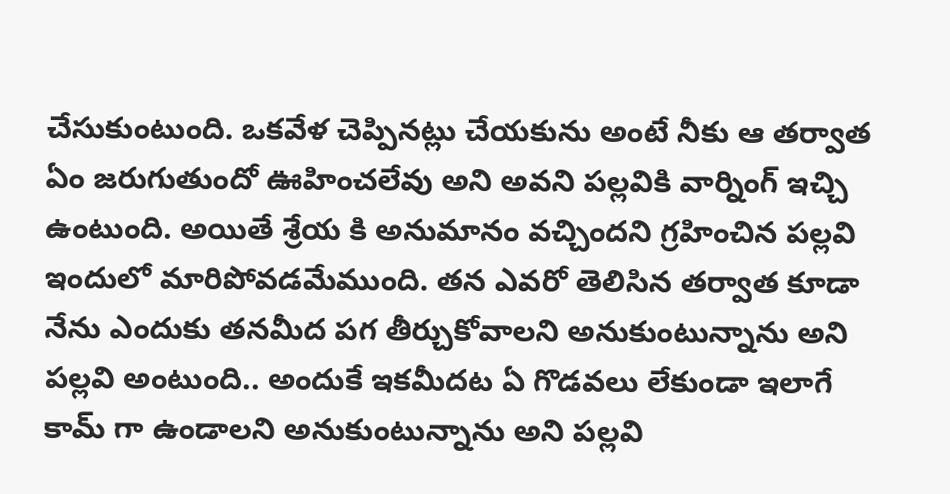చేసుకుంటుంది. ఒకవేళ చెప్పినట్లు చేయకును అంటే నీకు ఆ తర్వాత ఏం జరుగుతుందో ఊహించలేవు అని అవని పల్లవికి వార్నింగ్ ఇచ్చి ఉంటుంది. అయితే శ్రేయ కి అనుమానం వచ్చిందని గ్రహించిన పల్లవి ఇందులో మారిపోవడమేముంది. తన ఎవరో తెలిసిన తర్వాత కూడా నేను ఎందుకు తనమీద పగ తీర్చుకోవాలని అనుకుంటున్నాను అని పల్లవి అంటుంది.. అందుకే ఇకమీదట ఏ గొడవలు లేకుండా ఇలాగే కామ్ గా ఉండాలని అనుకుంటున్నాను అని పల్లవి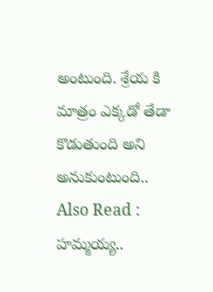అంటుంది. శ్రేయ కి మాత్రం ఎక్కడో తేడా కొడుతుంది అని అనుకుంటుంది..
Also Read : హమ్మయ్య..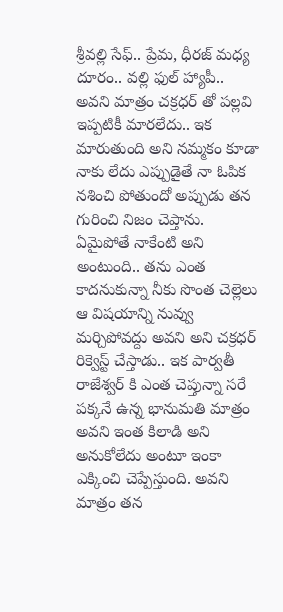శ్రీవల్లి సేఫ్.. ప్రేమ, ధీరజ్ మధ్య దూరం.. వల్లి ఫుల్ హ్యాపీ..
అవని మాత్రం చక్రధర్ తో పల్లవి ఇప్పటికీ మారలేదు.. ఇక మారుతుంది అని నమ్మకం కూడా నాకు లేదు ఎప్పుడైతే నా ఓపిక నశించి పోతుందో అప్పుడు తన గురించి నిజం చెప్తాను. ఏమైపోతే నాకేంటి అని అంటుంది.. తను ఎంత కాదనుకున్నా నీకు సొంత చెల్లెలు ఆ విషయాన్ని నువ్వు మర్చిపోవద్దు అవని అని చక్రధర్ రిక్వెస్ట్ చేస్తాడు.. ఇక పార్వతీ రాజేశ్వర్ కి ఎంత చెప్తున్నా సరే పక్కనే ఉన్న భానుమతి మాత్రం అవని ఇంత కిలాడి అని అనుకోలేదు అంటూ ఇంకా ఎక్కించి చెప్పేస్తుంది. అవని మాత్రం తన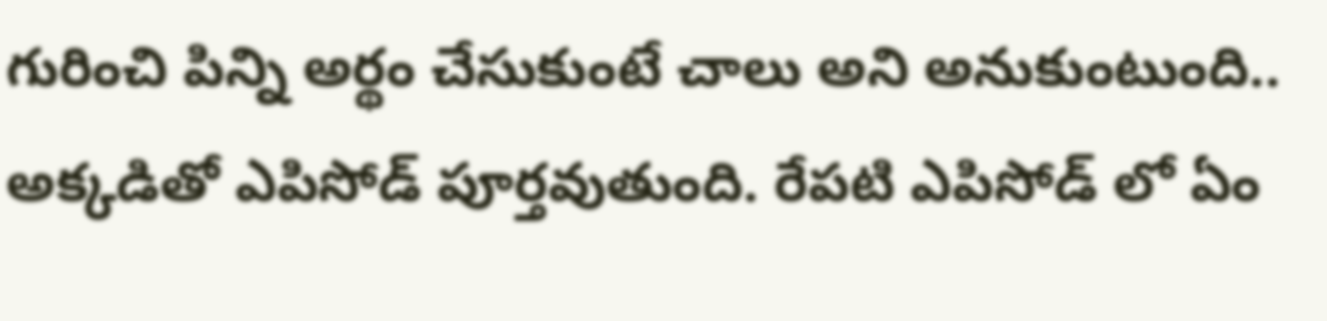గురించి పిన్ని అర్థం చేసుకుంటే చాలు అని అనుకుంటుంది.. అక్కడితో ఎపిసోడ్ పూర్తవుతుంది. రేపటి ఎపిసోడ్ లో ఏం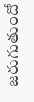జరుగుతుందో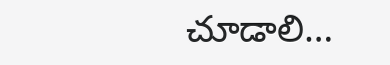చూడాలి…